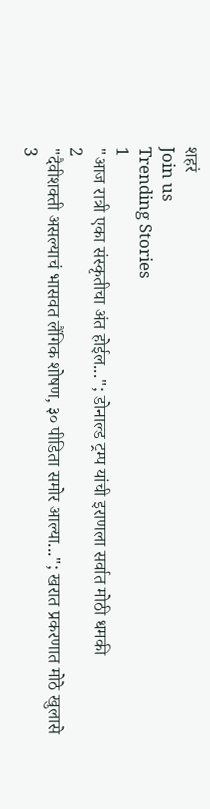शहरं
Join us
Trending Stories
1
"आज रात्री एका संस्कृतीचा अंत होईल..."; डोनाल्ड ट्रम्प यांची इराणला सर्वात मोठी धमकी
2
"दैवीशक्ती असल्याचं भासवत लैंगिक शोषण, ३० पीडिता समोर आल्या..."; खरात प्रकरणात मोठे खुलासे
3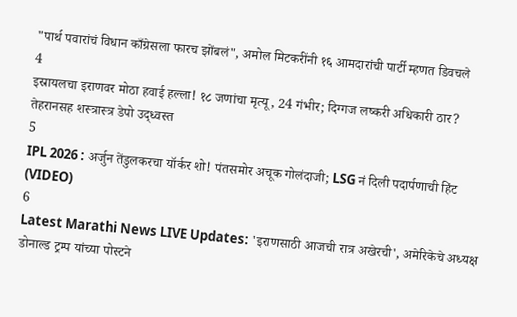"पार्थ पवारांचं विधान काँग्रेसला फारच झोंबलं", अमोल मिटकरींनी १६ आमदारांची पार्टी म्हणत डिवचले
4
इस्रायलचा इराणवर मोठा हवाई हल्ला! १८ जणांचा मृत्यू, 24 गंभीर; दिग्गज लष्करी अधिकारी ठार? तेहरानसह शस्त्रास्त्र डेपो उद्ध्वस्त
5
IPL 2026 : अर्जुन तेंडुलकरचा यॉर्कर शो! पंतसमोर अचूक गोलंदाजी; LSG नं दिली पदार्पणाची हिंट (VIDEO)
6
Latest Marathi News LIVE Updates: 'इराणसाठी आजची रात्र अखेरची', अमेरिकेचे अध्यक्ष डोनाल्ड ट्रम्प यांच्या पोस्टने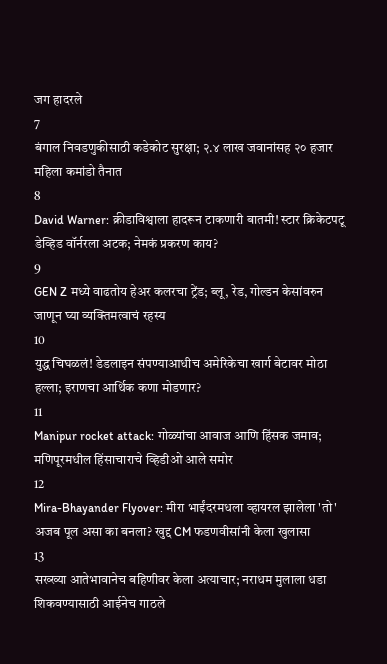जग हादरले
7
बंगाल निवडणुकीसाठी कडेकोट सुरक्षा; २.४ लाख जवानांसह २० हजार महिला कमांडो तैनात
8
David Warner: क्रीडाविश्वाला हादरून टाकणारी बातमी! स्टार क्रिकेटपटू डेव्हिड वॉर्नरला अटक; नेमकं प्रकरण काय?
9
GEN Z मध्ये वाढतोय हेअर कलरचा ट्रेंड; ब्लू, रेड, गोल्डन केसांवरुन जाणून घ्या व्यक्तिमत्वाचं रहस्य
10
युद्ध चिघळलं! डेडलाइन संपण्याआधीच अमेरिकेचा खार्ग बेटावर मोठा हल्ला; इराणचा आर्थिक कणा मोडणार?
11
Manipur rocket attack: गोळ्यांचा आवाज आणि हिंसक जमाव;  मणिपूरमधील हिंसाचाराचे व्हिडीओ आले समोर
12
Mira-Bhayander Flyover: मीरा भाईंदरमधला व्हायरल झालेला 'तो' अजब पूल असा का बनला? खुद्द CM फडणवीसांनी केला खुलासा
13
सख्ख्या आतेभावानेच बहिणीवर केला अत्याचार; नराधम मुलाला धडा शिकवण्यासाठी आईनेच गाठले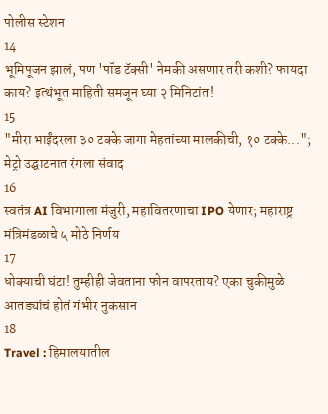पोलीस स्टेशन
14
भूमिपूजन झालं, पण 'पॉड टॅक्सी' नेमकी असणार तरी कशी? फायदा काय? इत्थंभूत माहिती समजून घ्या २ मिनिटांत!
15
"मीरा भाईंदरला ३० टक्के जागा मेहतांच्या मालकीची, १० टक्के..."; मेट्रो उद्घाटनात रंगला संवाद
16
स्वतंत्र AI विभागाला मंजुरी, महावितरणाचा IPO येणार; महाराष्ट्र मंत्रिमंडळाचे ५ मोठे निर्णय
17
धोक्याची घंटा! तुम्हीही जेवताना फोन वापरताय? एका चुकीमुळे आतड्यांचं होतं गंभीर नुकसान
18
Travel : हिमालयातील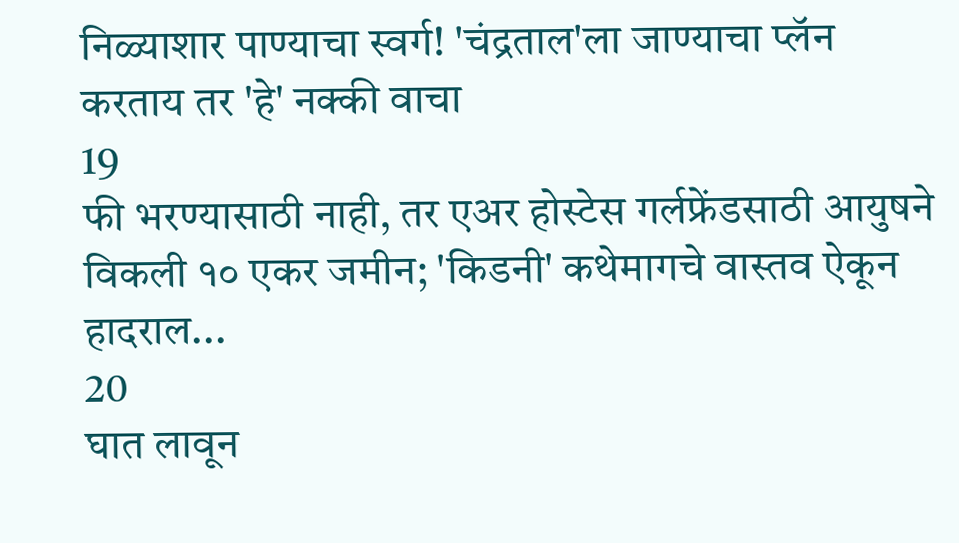निळ्याशार पाण्याचा स्वर्ग! 'चंद्रताल'ला जाण्याचा प्लॅन करताय तर 'हे' नक्की वाचा
19
फी भरण्यासाठी नाही, तर एअर होस्टेस गर्लफ्रेंडसाठी आयुषने विकली १० एकर जमीन; 'किडनी' कथेमागचे वास्तव ऐकून हादराल...
20
घात लावून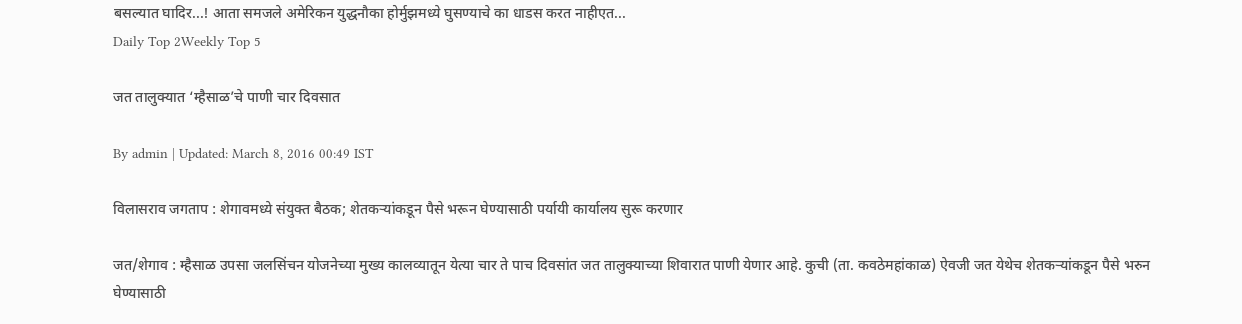बसल्यात घादिर...! आता समजले अमेरिकन युद्धनौका होर्मुझमध्ये घुसण्याचे का धाडस करत नाहीएत...
Daily Top 2Weekly Top 5

जत तालुक्यात ‘म्हैसाळ’चे पाणी चार दिवसात

By admin | Updated: March 8, 2016 00:49 IST

विलासराव जगताप : शेगावमध्ये संयुक्त बैठक; शेतकऱ्यांकडून पैसे भरून घेण्यासाठी पर्यायी कार्यालय सुरू करणार

जत/शेगाव : म्हैसाळ उपसा जलसिंचन योजनेच्या मुख्य कालव्यातून येत्या चार ते पाच दिवसांत जत तालुक्याच्या शिवारात पाणी येणार आहे. कुची (ता. कवठेमहांकाळ) ऐवजी जत येथेच शेतकऱ्यांकडून पैसे भरुन घेण्यासाठी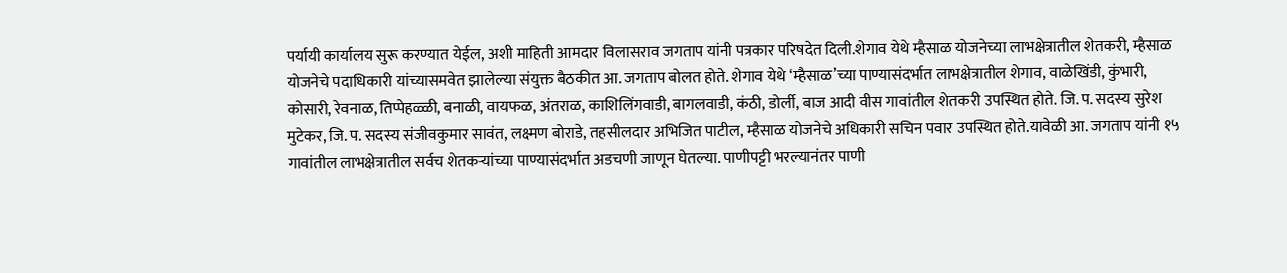पर्यायी कार्यालय सुरू करण्यात येईल, अशी माहिती आमदार विलासराव जगताप यांनी पत्रकार परिषदेत दिली.शेगाव येथे म्हैसाळ योजनेच्या लाभक्षेत्रातील शेतकरी, म्हैसाळ योजनेचे पदाधिकारी यांच्यासमवेत झालेल्या संयुक्त बैठकीत आ. जगताप बोलत होते. शेगाव येथे ‘म्हैसाळ’च्या पाण्यासंदर्भात लाभक्षेत्रातील शेगाव, वाळेखिंडी, कुंभारी, कोसारी, रेवनाळ, तिप्पेहळ्ळी, बनाळी, वायफळ, अंतराळ, काशिलिंगवाडी, बागलवाडी, कंठी, डोर्ली, बाज आदी वीस गावांतील शेतकरी उपस्थित होते. जि. प. सदस्य सुरेश मुटेकर, जि. प. सदस्य संजीवकुमार सावंत, लक्ष्मण बोराडे, तहसीलदार अभिजित पाटील, म्हैसाळ योजनेचे अधिकारी सचिन पवार उपस्थित होते.यावेळी आ. जगताप यांनी १५ गावांतील लाभक्षेत्रातील सर्वच शेतकऱ्यांच्या पाण्यासंदर्भात अडचणी जाणून घेतल्या. पाणीपट्टी भरल्यानंतर पाणी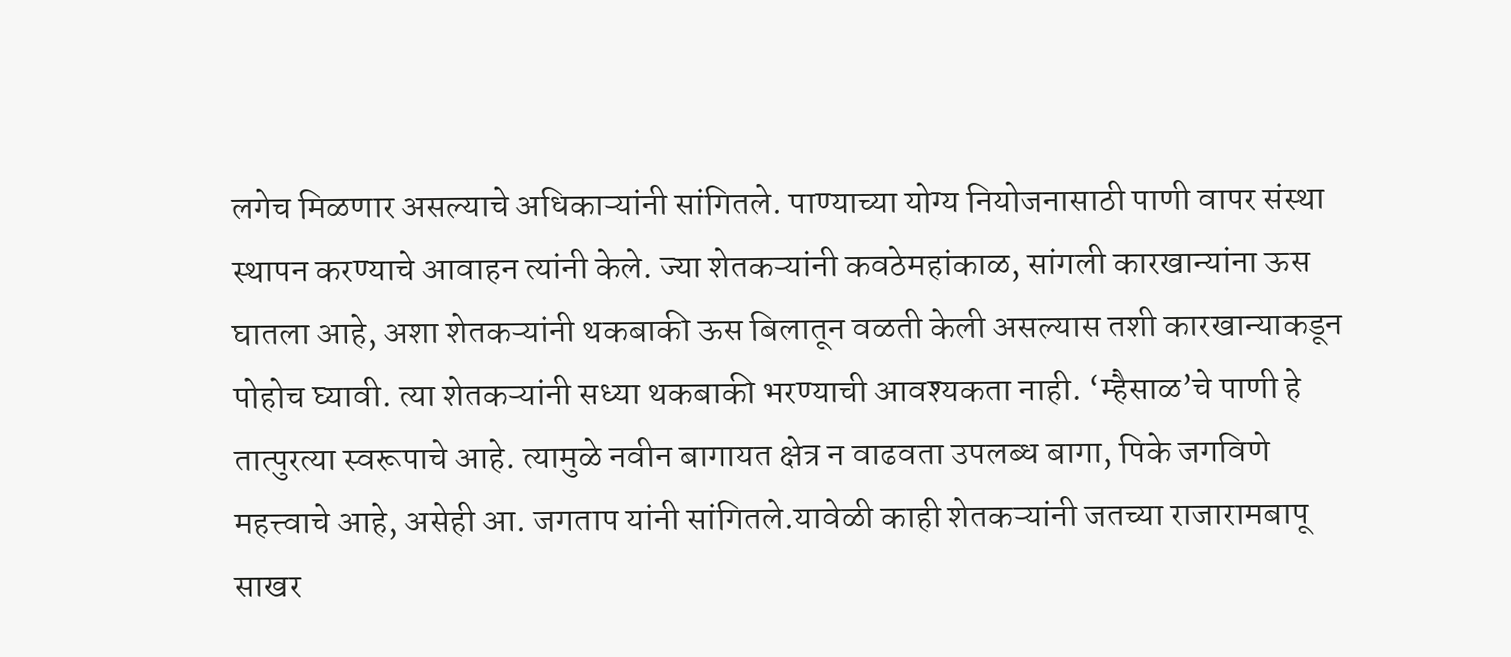लगेच मिळणार असल्याचे अधिकाऱ्यांनी सांगितले. पाण्याच्या योग्य नियोजनासाठी पाणी वापर संस्था स्थापन करण्याचे आवाहन त्यांनी केले. ज्या शेतकऱ्यांनी कवठेमहांकाळ, सांगली कारखान्यांना ऊस घातला आहे, अशा शेतकऱ्यांनी थकबाकी ऊस बिलातून वळती केली असल्यास तशी कारखान्याकडून पोहोच घ्यावी. त्या शेतकऱ्यांनी सध्या थकबाकी भरण्याची आवश्यकता नाही. ‘म्हैसाळ’चे पाणी हे तात्पुरत्या स्वरूपाचे आहे. त्यामुळे नवीन बागायत क्षेत्र न वाढवता उपलब्ध बागा, पिके जगविणे महत्त्वाचे आहे, असेही आ. जगताप यांनी सांगितले.यावेळी काही शेतकऱ्यांनी जतच्या राजारामबापू साखर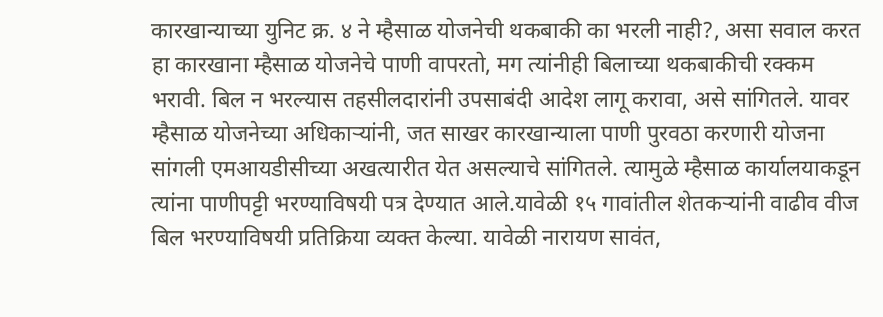कारखान्याच्या युनिट क्र. ४ ने म्हैसाळ योजनेची थकबाकी का भरली नाही?, असा सवाल करत हा कारखाना म्हैसाळ योजनेचे पाणी वापरतो, मग त्यांनीही बिलाच्या थकबाकीची रक्कम भरावी. बिल न भरल्यास तहसीलदारांनी उपसाबंदी आदेश लागू करावा, असे सांगितले. यावर म्हैसाळ योजनेच्या अधिकाऱ्यांनी, जत साखर कारखान्याला पाणी पुरवठा करणारी योजना सांगली एमआयडीसीच्या अखत्यारीत येत असल्याचे सांगितले. त्यामुळे म्हैसाळ कार्यालयाकडून त्यांना पाणीपट्टी भरण्याविषयी पत्र देण्यात आले.यावेळी १५ गावांतील शेतकऱ्यांनी वाढीव वीज बिल भरण्याविषयी प्रतिक्रिया व्यक्त केल्या. यावेळी नारायण सावंत,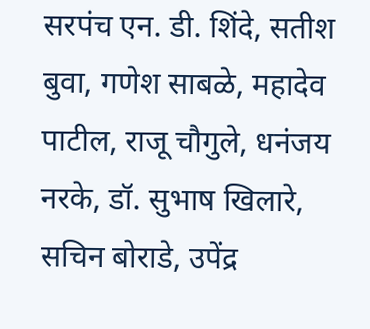सरपंच एन. डी. शिंदे, सतीश बुवा, गणेश साबळे, महादेव पाटील, राजू चौगुले, धनंजय नरके, डॉ. सुभाष खिलारे, सचिन बोराडे, उपेंद्र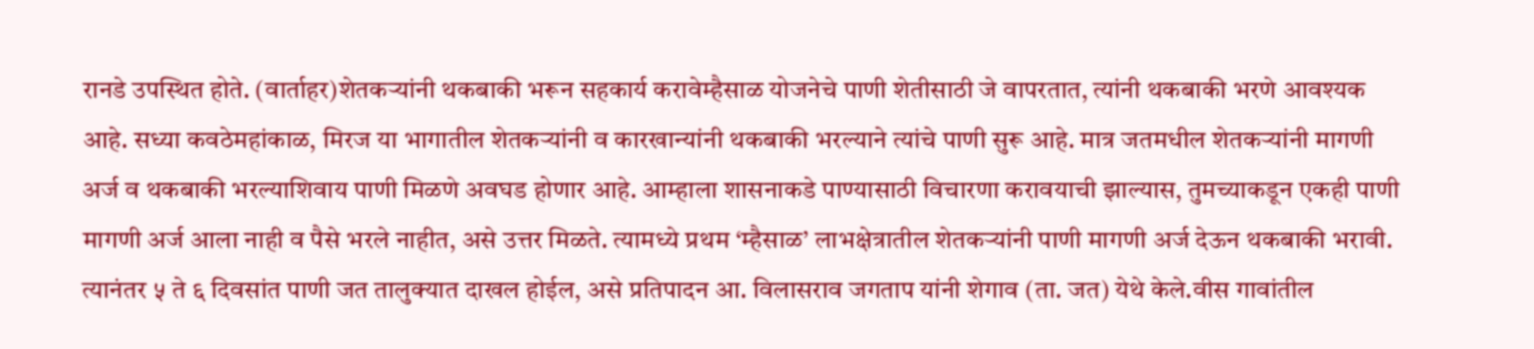रानडे उपस्थित होते. (वार्ताहर)शेतकऱ्यांनी थकबाकी भरून सहकार्य करावेम्हैसाळ योजनेचे पाणी शेतीसाठी जे वापरतात, त्यांनी थकबाकी भरणे आवश्यक आहे. सध्या कवठेमहांकाळ, मिरज या भागातील शेतकऱ्यांनी व कारखान्यांनी थकबाकी भरल्याने त्यांचे पाणी सुरू आहे. मात्र जतमधील शेतकऱ्यांनी मागणी अर्ज व थकबाकी भरल्याशिवाय पाणी मिळणे अवघड होणार आहे. आम्हाला शासनाकडे पाण्यासाठी विचारणा करावयाची झाल्यास, तुमच्याकडून एकही पाणी मागणी अर्ज आला नाही व पैसे भरले नाहीत, असे उत्तर मिळते. त्यामध्ये प्रथम ‘म्हैसाळ’ लाभक्षेत्रातील शेतकऱ्यांनी पाणी मागणी अर्ज देऊन थकबाकी भरावी. त्यानंतर ५ ते ६ दिवसांत पाणी जत तालुक्यात दाखल होईल, असे प्रतिपादन आ. विलासराव जगताप यांनी शेगाव (ता. जत) येथे केले.वीस गावांतील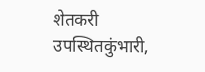शेतकरी उपस्थितकुंभारी,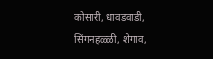कोसारी, धावडवाडी, सिंगनहळ्ळी, शेगाव,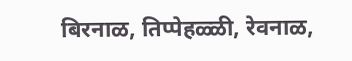बिरनाळ, तिप्पेहळ्ळी, रेवनाळ,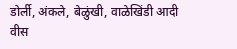डोर्ली, अंकले, बेळुंखी, वाळेखिंडी आदी वीस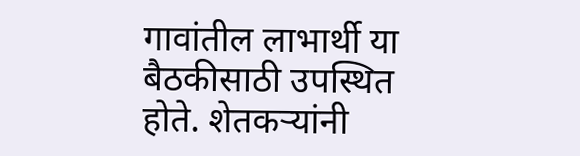गावांतील लाभार्थी या बैठकीसाठी उपस्थित होते. शेतकऱ्यांनी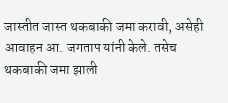जास्तीत जास्त थकबाकी जमा करावी, असेही आवाहन आ. जगताप यांनी केले. तसेच थकबाकी जमा झाली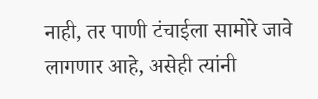नाही, तर पाणी टंचाईला सामोरे जावे लागणार आहे, असेही त्यांनी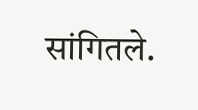सांगितले.